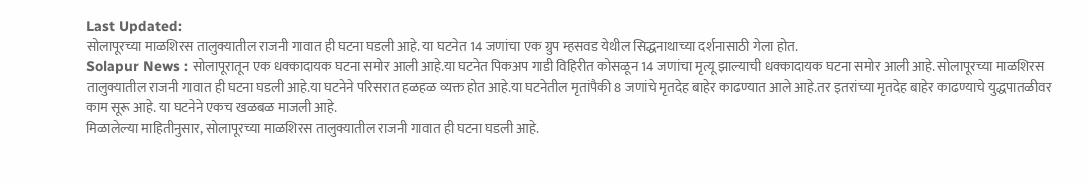Last Updated:
सोलापूरच्या माळशिरस तालुक्यातील राजनी गावात ही घटना घडली आहे. या घटनेत 14 जणांचा एक ग्रुप म्हसवड येथील सिद्धनाथाच्या दर्शनासाठी गेला होत.
Solapur News : सोलापूरातून एक धक्कादायक घटना समोर आली आहे.या घटनेत पिकअप गाडी विहिरीत कोसळून 14 जणांचा मृत्यू झाल्याची धक्कादायक घटना समोर आली आहे. सोलापूरच्या माळशिरस तालुक्यातील राजनी गावात ही घटना घडली आहे.या घटनेने परिसरात हळहळ व्यक्त होत आहे.या घटनेतील मृतांपैकी 8 जणांचे मृतदेह बाहेर काढण्यात आले आहे.तर इतरांच्या मृतदेह बाहेर काढण्याचे युद्धपातळीवर काम सूरू आहे. या घटनेने एकच खळबळ माजली आहे.
मिळालेल्या माहितीनुसार, सोलापूरच्या माळशिरस तालुक्यातील राजनी गावात ही घटना घडली आहे.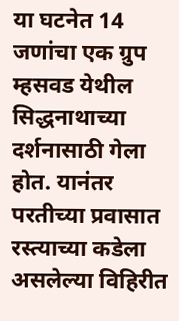या घटनेत 14 जणांचा एक ग्रुप म्हसवड येथील सिद्धनाथाच्या दर्शनासाठी गेला होत. यानंतर परतीच्या प्रवासात रस्त्याच्या कडेला असलेल्या विहिरीत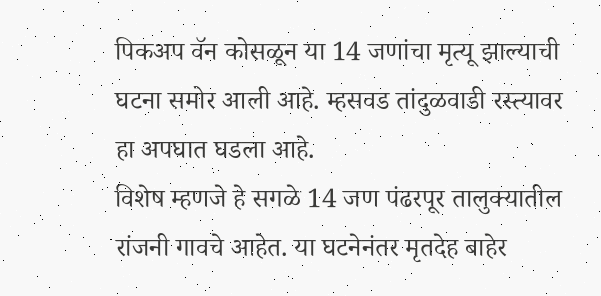पिकअप वॅन कोसळून या 14 जणांचा मृत्यू झाल्याची घटना समोर आली आहे. म्हसवड तांदुळवाडी रस्त्यावर हा अपघात घडला आहे.
विशेष म्हणजे हे सगळे 14 जण पंढरपूर तालुक्यातील रांजनी गावचे आहेत. या घटनेनंतर मृतदेह बाहेर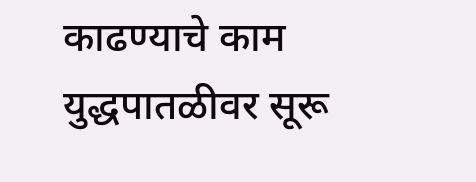काढण्याचे काम युद्धपातळीवर सूरू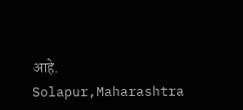आहे.
Solapur,Maharashtra